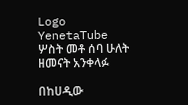Logo
YenetaTube
ሦስት መቶ ሰባ ሁለት ዘመናት አንቀላፉ

በከሀዲው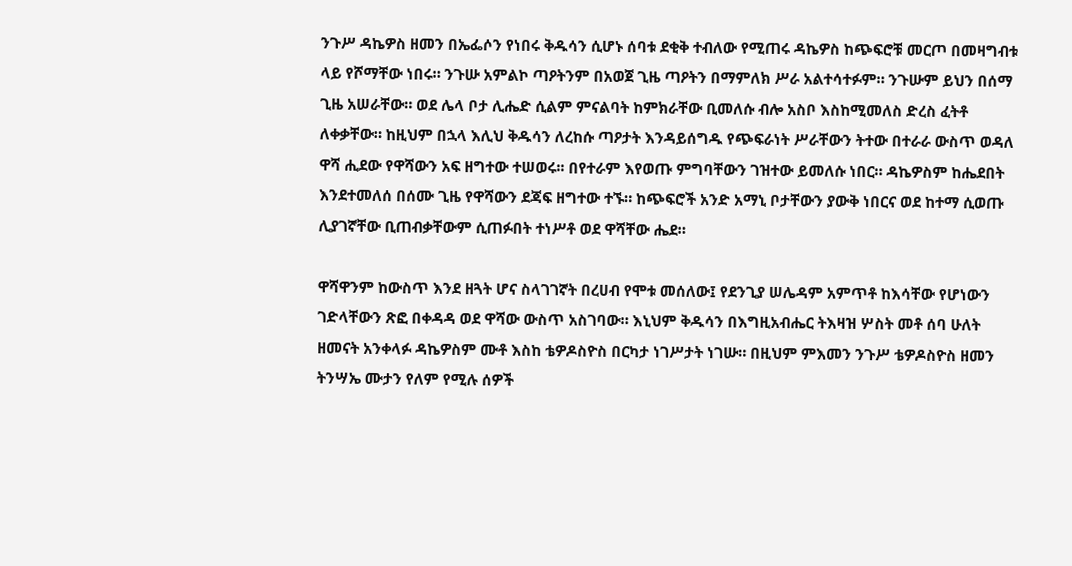ንጉሥ ዳኬዎስ ዘመን በኤፌሶን የነበሩ ቅዱሳን ሲሆኑ ሰባቱ ደቂቅ ተብለው የሚጠሩ ዳኬዎስ ከጭፍሮቹ መርጦ በመዛግብቱ ላይ የሾማቸው ነበሩ። ንጉሡ አምልኮ ጣዖትንም በአወጀ ጊዜ ጣዖትን በማምለክ ሥራ አልተሳተፉም። ንጉሡም ይህን በሰማ ጊዜ አሠራቸው። ወደ ሌላ ቦታ ሊሔድ ሲልም ምናልባት ከምክራቸው ቢመለሱ ብሎ አስቦ እስከሚመለስ ድረስ ፈትቶ ለቀቃቸው። ከዚህም በኋላ እሊህ ቅዱሳን ለረከሱ ጣዖታት እንዳይሰግዱ የጭፍራነት ሥራቸውን ትተው በተራራ ውስጥ ወዳለ ዋሻ ሒደው የዋሻውን አፍ ዘግተው ተሠወሩ፡፡ በየተራም እየወጡ ምግባቸውን ገዝተው ይመለሱ ነበር። ዳኬዎስም ከሔደበት እንደተመለሰ በሰሙ ጊዜ የዋሻውን ደጃፍ ዘግተው ተኙ። ከጭፍሮች አንድ አማኒ ቦታቸውን ያውቅ ነበርና ወደ ከተማ ሲወጡ ሊያገኛቸው ቢጠብቃቸውም ሲጠፉበት ተነሥቶ ወደ ዋሻቸው ሔደ።

ዋሻዋንም ከውስጥ እንደ ዘጓት ሆና ስላገገኛት በረሀብ የሞቱ መሰለው፤ የደንጊያ ሠሌዳም አምጥቶ ከእሳቸው የሆነውን ገድላቸውን ጽፎ በቀዳዳ ወደ ዋሻው ውስጥ አስገባው። እኒህም ቅዱሳን በእግዚአብሔር ትእዛዝ ሦስት መቶ ሰባ ሁለት ዘመናት አንቀላፉ ዳኬዎስም ሙቶ እስከ ቴዎዶስዮስ በርካታ ነገሥታት ነገሡ። በዚህም ምእመን ንጉሥ ቴዎዶስዮስ ዘመን ትንሣኤ ሙታን የለም የሚሉ ሰዎች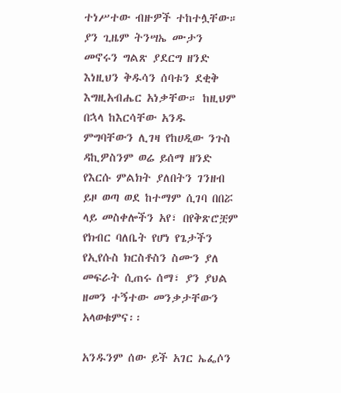ተነሥተው ብዙዎች ተከተሏቸው። ያን ጊዜም ትንሣኤ ሙታን መኖሩን ግልጽ ያደርግ ዘንድ እነዚህን ቅዱሳን ሰባቱን ደቂቅ እግዚአብሔር አነቃቸው። ከዚህም በኋላ ከእርሳቸው አንዱ ምግባቸውን ሊገዛ የከሀዲው ንጉስ ዳኪዎስንም ወሬ ይሰማ ዘንድ የእርሱ ምልክት ያለበትን ገንዘብ ይዞ ወጣ ወደ ከተማም ሲገባ በበሯ ላይ መስቀሎችን አየ፣ በየቅጽሮቿም የክብር ባለቤት የሆነ የጌታችን የኢየሱስ ክርስቶስን ስሙን ያለ መፍራት ሲጠሩ ሰማ፣ ያን ያህል ዘመን ተኝተው መንቃታቸውን አላወቁምና፡፡

አንዱንም ሰው ይች አገር ኤፌሶን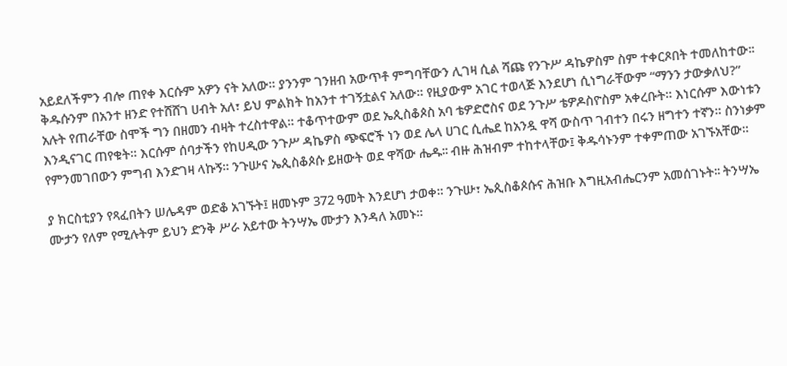አይደለችምን ብሎ ጠየቀ እርሱም አዎን ናት አለው። ያንንም ገንዘብ አውጥቶ ምግባቸውን ሊገዛ ሲል ሻጩ የንጉሥ ዳኬዎስም ስም ተቀርጾበት ተመለከተው፡፡ ቅዱሱንም በአንተ ዘንድ የተሸሸገ ሀብት አለ፣ ይህ ምልክት ከአንተ ተገኝቷልና አለው። የዚያውም አገር ተወላጅ እንደሆነ ሲነግራቸውም “ማንን ታውቃለህ?” አሉት የጠራቸው ስሞች ግን በዘመን ብዛት ተረስተዋል። ተቆጥተውም ወደ ኤጲስቆጶስ አባ ቴዎድሮስና ወደ ንጉሥ ቴዎዶስዮስም አቀረቡት። እነርሱም እውነቱን እንዲናገር ጠየቁት። እርሱም ሰባታችን የከሀዲው ንጉሥ ዳኬዎስ ጭፍሮች ነን ወደ ሌላ ሀገር ሲሔደ ከአንዷ ዋሻ ውስጥ ገብተን በሩን ዘግተን ተኛን። ስንነቃም የምንመገበውን ምግብ እንድገዛ ላኩኝ። ንጉሡና ኤጲስቆጶሱ ይዘውት ወደ ዋሻው ሔዱ፡፡ ብዙ ሕዝብም ተከተላቸው፤ ቅዱሳኑንም ተቀምጠው አገኙአቸው።

ያ ክርስቲያን የጻፈበትን ሠሌዳም ወድቆ አገኙት፤ ዘመኑም 372 ዓመት እንደሆነ ታወቀ። ንጉሡ፣ ኤጲስቆጶሱና ሕዝቡ እግዚአብሔርንም አመሰገኑት፡፡ ትንሣኤ ሙታን የለም የሚሉትም ይህን ድንቅ ሥራ አይተው ትንሣኤ ሙታን እንዳለ አመኑ።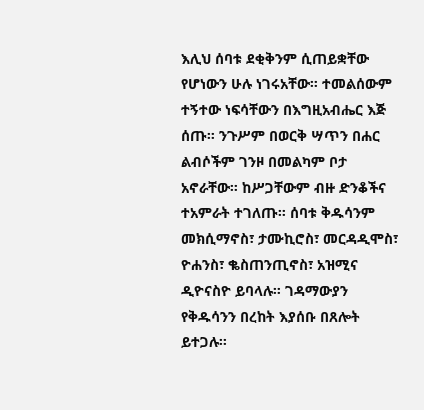እሊህ ሰባቱ ደቂቅንም ሲጠይቋቸው የሆነውን ሁሉ ነገሩአቸው። ተመልሰውም ተኝተው ነፍሳቸውን በእግዚአብሔር እጅ ሰጡ። ንጉሥም በወርቅ ሣጥን በሐር ልብሶችም ገንዞ በመልካም ቦታ አኖራቸው። ከሥጋቸውም ብዙ ድንቆችና ተአምራት ተገለጡ። ሰባቱ ቅዱሳንም መክሲማኖስ፣ ታሙኪሮስ፣ መርዳዲሞስ፣ ዮሐንስ፣ ቈስጠንጢኖስ፣ አዝሚና ዲዮናስዮ ይባላሉ። ገዳማውያን የቅዱሳንን በረከት እያሰቡ በጸሎት ይተጋሉ፡፡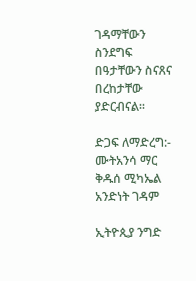ገዳማቸውን ስንደግፍ በዓታቸውን ስናጸና በረከታቸው ያድርብናል፡፡

ድጋፍ ለማድረግ:- ሙትአንሳ ማር ቅዱሰ ሚካኤል አንድነት ገዳም

ኢትዮጲያ ንግድ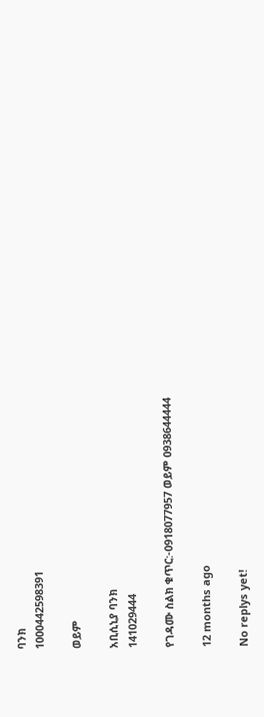ባንክ
1000442598391

ወይም

አቢሲኒያ ባንክ
141029444

የገዳሙ ስልክ ቁጥር:-0918077957 ወይም 0938644444

12 months ago

No replys yet!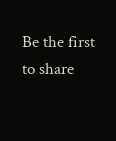Be the first to share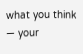what you think — your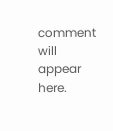comment will appear here.